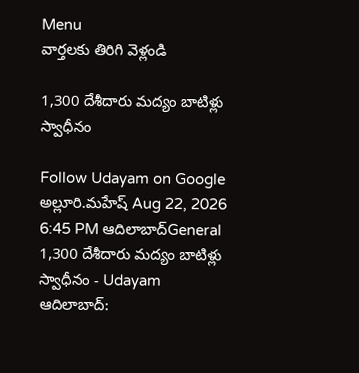Menu
వార్తలకు తిరిగి వెళ్లండి

1,300 దేశీదారు మద్యం బాటిళ్లు స్వాధీనం

Follow Udayam on Google
అల్లూరి.మహేష్ Aug 22, 2026 6:45 PM ఆదిలాబాద్General
1,300 దేశీదారు మద్యం బాటిళ్లు స్వాధీనం - Udayam
ఆదిలాబాద్‌: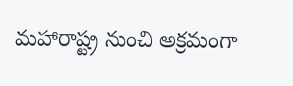మహారాష్ట్ర నుంచి అక్రమంగా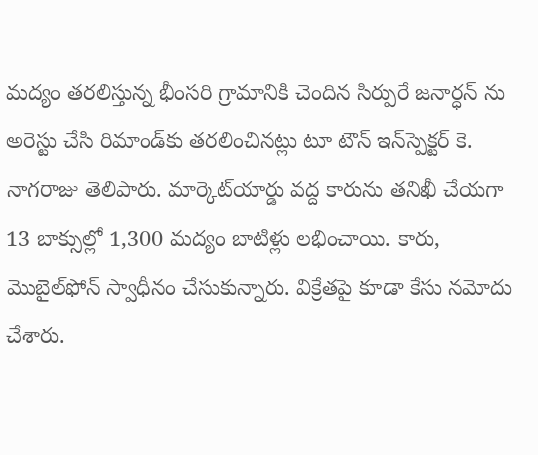మద్యం తరలిస్తున్న భీంసరి గ్రామానికి చెందిన సిర్పురే జనార్ధన్‌ ను అరెస్టు చేసి రిమాండ్‌కు తరలించినట్లు టూ టౌన్‌ ఇన్‌స్పెక్టర్‌ కె. నాగరాజు తెలిపారు. మార్కెట్‌యార్డు వద్ద కారును తనిఖీ చేయగా 13 బాక్సుల్లో 1,300 మద్యం బాటిళ్లు లభించాయి. కారు, మొబైల్‌ఫోన్‌ స్వాధీనం చేసుకున్నారు. విక్రేతపై కూడా కేసు నమోదు చేశారు.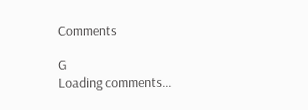Comments

G
Loading comments...